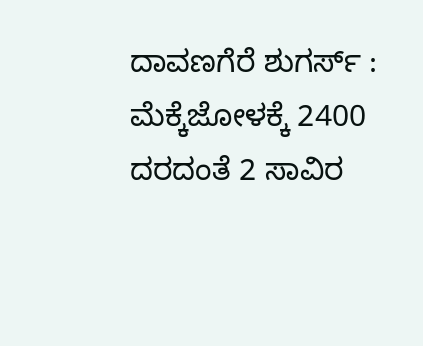ದಾವಣಗೆರೆ ಶುಗರ್ಸ್ : ಮೆಕ್ಕೆಜೋಳಕ್ಕೆ 2400 ದರದಂತೆ 2 ಸಾವಿರ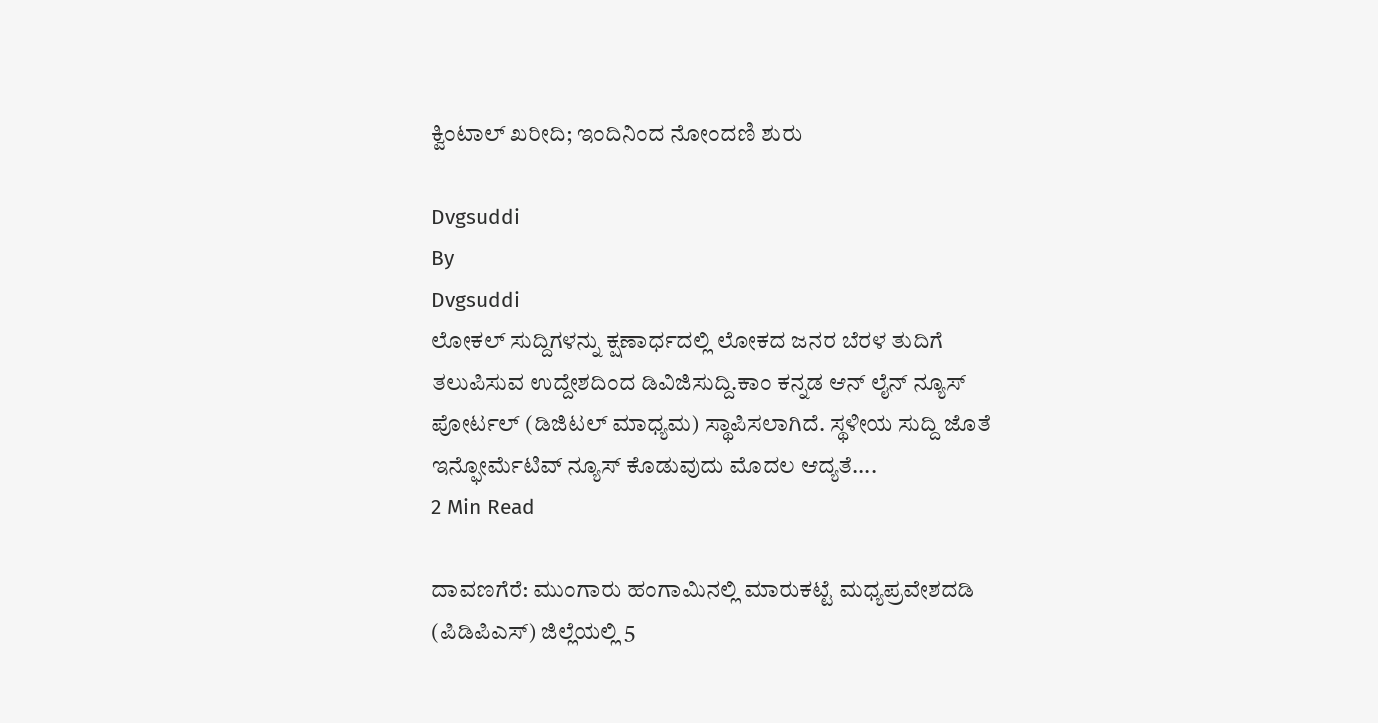ಕ್ವಿಂಟಾಲ್ ಖರೀದಿ; ಇಂದಿನಿಂದ ನೋಂದಣಿ ಶುರು

Dvgsuddi
By
Dvgsuddi
ಲೋಕಲ್ ಸುದ್ದಿಗಳನ್ನು ಕ್ಷಣಾರ್ಧದಲ್ಲಿ ಲೋಕದ ಜನರ ಬೆರಳ ತುದಿಗೆ ತಲುಪಿಸುವ ಉದ್ದೇಶದಿಂದ ಡಿವಿಜಿಸುದ್ದಿ.ಕಾಂ ಕನ್ನಡ ಆನ್ ಲೈನ್ ನ್ಯೂಸ್ ಪೋರ್ಟಲ್ (ಡಿಜಿಟಲ್ ಮಾಧ್ಯಮ) ಸ್ಥಾಪಿಸಲಾಗಿದೆ. ಸ್ಥಳೀಯ ಸುದ್ದಿ ಜೊತೆ ಇನ್ಫೋರ್ಮೆಟಿವ್ ನ್ಯೂಸ್ ಕೊಡುವುದು ಮೊದಲ ಆದ್ಯತೆ....
2 Min Read

ದಾವಣಗೆರೆ: ಮುಂಗಾರು ಹಂಗಾಮಿನಲ್ಲಿ ಮಾರುಕಟ್ಟೆ ಮಧ್ಯಪ್ರವೇಶದಡಿ (ಪಿಡಿಪಿಎಸ್) ಜಿಲ್ಲೆಯಲ್ಲಿ 5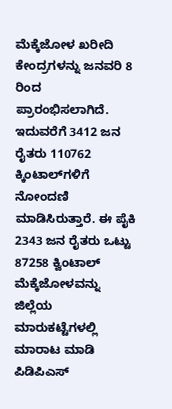ಮೆಕ್ಕೆಜೋಳ ಖರೀದಿ ಕೇಂದ್ರಗಳನ್ನು ಜನವರಿ 8 ರಿಂದ ಪ್ರಾರಂಭಿಸಲಾಗಿದೆ. ಇದುವರೆಗೆ 3412 ಜನ ರೈತರು 110762 ಕ್ಕಿಂಟಾಲ್‌ಗಳಿಗೆ ನೋಂದಣಿ ಮಾಡಿಸಿರುತ್ತಾರೆ. ಈ ಪೈಕಿ 2343 ಜನ ರೈತರು ಒಟ್ಟು 87258 ಕ್ವಿಂಟಾಲ್ ಮೆಕ್ಕೆಜೋಳವನ್ನು ಜಿಲ್ಲೆಯ ಮಾರುಕಟ್ಟೆಗಳಲ್ಲಿ ಮಾರಾಟ ಮಾಡಿ ಪಿಡಿಪಿಎಸ್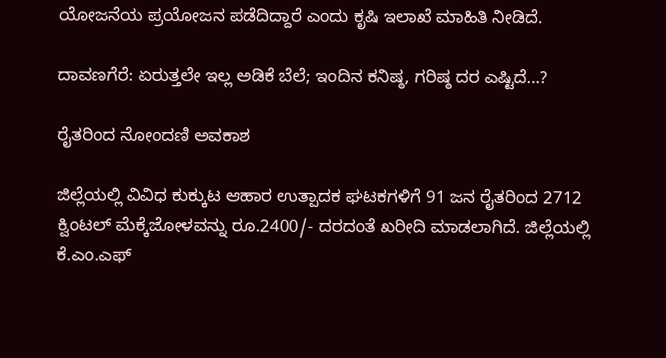ಯೋಜನೆಯ ಪ್ರಯೋಜನ ಪಡೆದಿದ್ದಾರೆ ಎಂದು ಕೃಷಿ ಇಲಾಖೆ ಮಾಹಿತಿ ನೀಡಿದೆ.

ದಾವಣಗೆರೆ: ಏರುತ್ತಲೇ ಇಲ್ಲ ಅಡಿಕೆ ಬೆಲೆ; ಇಂದಿನ ಕನಿಷ್ಠ, ಗರಿಷ್ಠ ದರ ಎಷ್ಟಿದೆ…?

ರೈತರಿಂದ ನೋಂದಣಿ ಅವಕಾಶ

ಜಿಲ್ಲೆಯಲ್ಲಿ ವಿವಿಧ ಕುಕ್ಕುಟ ಆಹಾರ ಉತ್ಪಾದಕ ಘಟಕಗಳಿಗೆ 91 ಜನ ರೈತರಿಂದ 2712 ಕ್ವಿಂಟಲ್ ಮೆಕ್ಕೆಜೋಳವನ್ನು ರೂ.2400/- ದರದಂತೆ ಖರೀದಿ ಮಾಡಲಾಗಿದೆ. ಜಿಲ್ಲೆಯಲ್ಲಿ ಕೆ.ಎಂ.ಎಫ್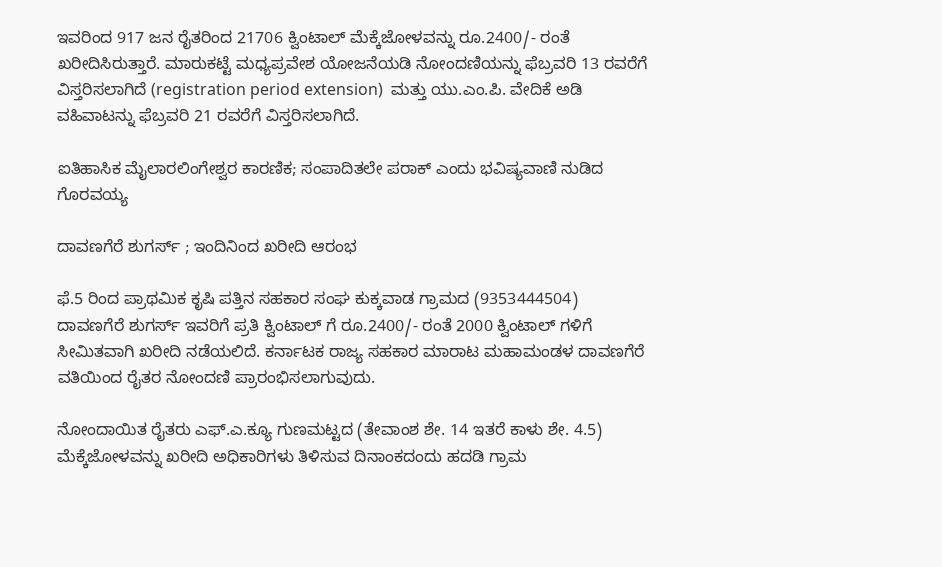ಇವರಿಂದ 917 ಜನ ರೈತರಿಂದ 21706 ಕ್ವಿಂಟಾಲ್ ಮೆಕ್ಕೆಜೋಳವನ್ನು ರೂ.2400/- ರಂತೆ ಖರೀದಿಸಿರುತ್ತಾರೆ. ಮಾರುಕಟ್ಟೆ ಮಧ್ಯಪ್ರವೇಶ ಯೋಜನೆಯಡಿ ನೋಂದಣಿಯನ್ನು ಫೆಬ್ರವರಿ 13 ರವರೆಗೆ ವಿಸ್ತರಿಸಲಾಗಿದೆ (registration period extension)  ಮತ್ತು ಯು.ಎಂ.ಪಿ. ವೇದಿಕೆ ಅಡಿ ವಹಿವಾಟನ್ನು ಫೆಬ್ರವರಿ 21 ರವರೆಗೆ ವಿಸ್ತರಿಸಲಾಗಿದೆ.

ಐತಿಹಾಸಿಕ ಮೈಲಾರಲಿಂಗೇಶ್ವರ ಕಾರಣಿಕ; ಸಂಪಾದಿತಲೇ ಪರಾಕ್ ಎಂದು ಭವಿಷ್ಯವಾಣಿ ನುಡಿದ ಗೊರವಯ್ಯ

ದಾವಣಗೆರೆ ಶುಗರ್ಸ್ ; ಇಂದಿನಿಂದ ಖರೀದಿ ಆರಂಭ

ಫೆ.5 ರಿಂದ ಪ್ರಾಥಮಿಕ ಕೃಷಿ ಪತ್ತಿನ ಸಹಕಾರ ಸಂಘ ಕುಕ್ಕವಾಡ ಗ್ರಾಮದ (9353444504) ದಾವಣಗೆರೆ ಶುಗರ್ಸ್ ಇವರಿಗೆ ಪ್ರತಿ ಕ್ವಿಂಟಾಲ್ ಗೆ ರೂ.2400/- ರಂತೆ 2000 ಕ್ವಿಂಟಾಲ್ ಗಳಿಗೆ ಸೀಮಿತವಾಗಿ ಖರೀದಿ ನಡೆಯಲಿದೆ. ಕರ್ನಾಟಕ ರಾಜ್ಯ ಸಹಕಾರ ಮಾರಾಟ ಮಹಾಮಂಡಳ ದಾವಣಗೆರೆ ವತಿಯಿಂದ ರೈತರ ನೋಂದಣಿ ಪ್ರಾರಂಭಿಸಲಾಗುವುದು.

ನೋಂದಾಯಿತ ರೈತರು ಎಫ್.ಎ.ಕ್ಯೂ ಗುಣಮಟ್ಟದ (ತೇವಾಂಶ ಶೇ. 14 ಇತರೆ ಕಾಳು ಶೇ. 4.5) ಮೆಕ್ಕೆಜೋಳವನ್ನು ಖರೀದಿ ಅಧಿಕಾರಿಗಳು ತಿಳಿಸುವ ದಿನಾಂಕದಂದು ಹದಡಿ ಗ್ರಾಮ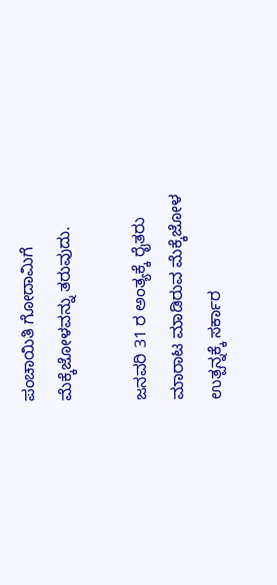ಪಂಚಾಯಿತಿ ಗೋದಾಮಿಗೆ ಮೆಕ್ಕೆಜೋಳವನ್ನು ತರುವುದು.

ಜನವರಿ 31 ರ ಅಂತ್ಯಕ್ಕೆ ರೈತರು ಮಾರಾಟ ಮಾಡಿರುವ ಮೆಕ್ಕೆಜೋಳ ಉತ್ಪನ್ನಕ್ಕೆ ಸರ್ಕಾರ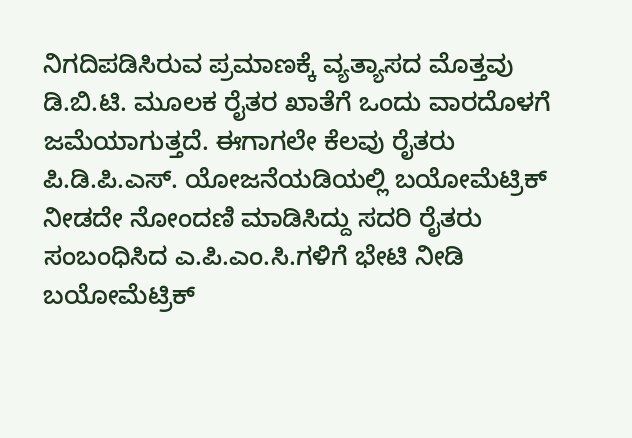ನಿಗದಿಪಡಿಸಿರುವ ಪ್ರಮಾಣಕ್ಕೆ ವ್ಯತ್ಯಾಸದ ಮೊತ್ತವು ಡಿ.ಬಿ.ಟಿ. ಮೂಲಕ ರೈತರ ಖಾತೆಗೆ ಒಂದು ವಾರದೊಳಗೆ ಜಮೆಯಾಗುತ್ತದೆ. ಈಗಾಗಲೇ ಕೆಲವು ರೈತರು ಪಿ.ಡಿ.ಪಿ.ಎಸ್. ಯೋಜನೆಯಡಿಯಲ್ಲಿ ಬಯೋಮೆಟ್ರಿಕ್ ನೀಡದೇ ನೋಂದಣಿ ಮಾಡಿಸಿದ್ದು ಸದರಿ ರೈತರು ಸಂಬಂಧಿಸಿದ ಎ.ಪಿ.ಎಂ.ಸಿ.ಗಳಿಗೆ ಭೇಟಿ ನೀಡಿ ಬಯೋಮೆಟ್ರಿಕ್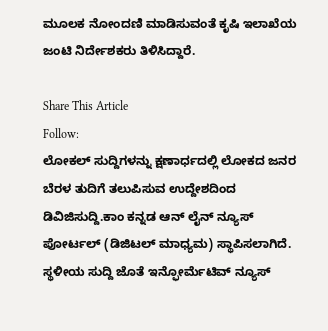ಮೂಲಕ ನೋಂದಣಿ ಮಾಡಿಸುವಂತೆ ಕೃಷಿ ಇಲಾಖೆಯ ಜಂಟಿ ನಿರ್ದೇಶಕರು ತಿಳಿಸಿದ್ದಾರೆ.

Share This Article
Follow:
ಲೋಕಲ್ ಸುದ್ದಿಗಳನ್ನು ಕ್ಷಣಾರ್ಧದಲ್ಲಿ ಲೋಕದ ಜನರ ಬೆರಳ ತುದಿಗೆ ತಲುಪಿಸುವ ಉದ್ದೇಶದಿಂದ ಡಿವಿಜಿಸುದ್ದಿ.ಕಾಂ ಕನ್ನಡ ಆನ್ ಲೈನ್ ನ್ಯೂಸ್ ಪೋರ್ಟಲ್ (ಡಿಜಿಟಲ್ ಮಾಧ್ಯಮ) ಸ್ಥಾಪಿಸಲಾಗಿದೆ. ಸ್ಥಳೀಯ ಸುದ್ದಿ ಜೊತೆ ಇನ್ಫೋರ್ಮೆಟಿವ್ ನ್ಯೂಸ್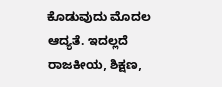ಕೊಡುವುದು ಮೊದಲ ಆದ್ಯತೆ. ಇದಲ್ಲದೆ ರಾಜಕೀಯ, ಶಿಕ್ಷಣ,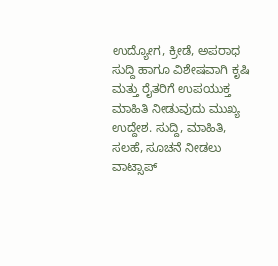ಉದ್ಯೋಗ, ಕ್ರೀಡೆ, ಅಪರಾಧ ಸುದ್ದಿ ಹಾಗೂ ವಿಶೇಷವಾಗಿ ಕೃಷಿ ಮತ್ತು ರೈತರಿಗೆ ಉಪಯುಕ್ತ ಮಾಹಿತಿ ನೀಡುವುದು ಮುಖ್ಯ ಉದ್ದೇಶ. ಸುದ್ದಿ, ಮಾಹಿತಿ, ಸಲಹೆ, ಸೂಚನೆ ನೀಡಲು ವಾಟ್ಸಾಪ್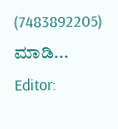(7483892205) ಮಾಡಿ... Editor: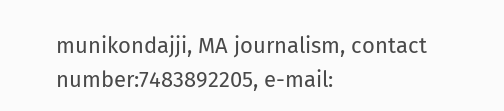munikondajji, MA journalism, contact number:7483892205, e-mail: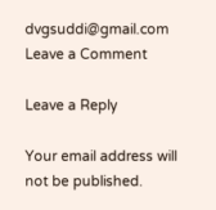dvgsuddi@gmail.com
Leave a Comment

Leave a Reply

Your email address will not be published.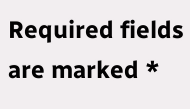Required fields are marked *